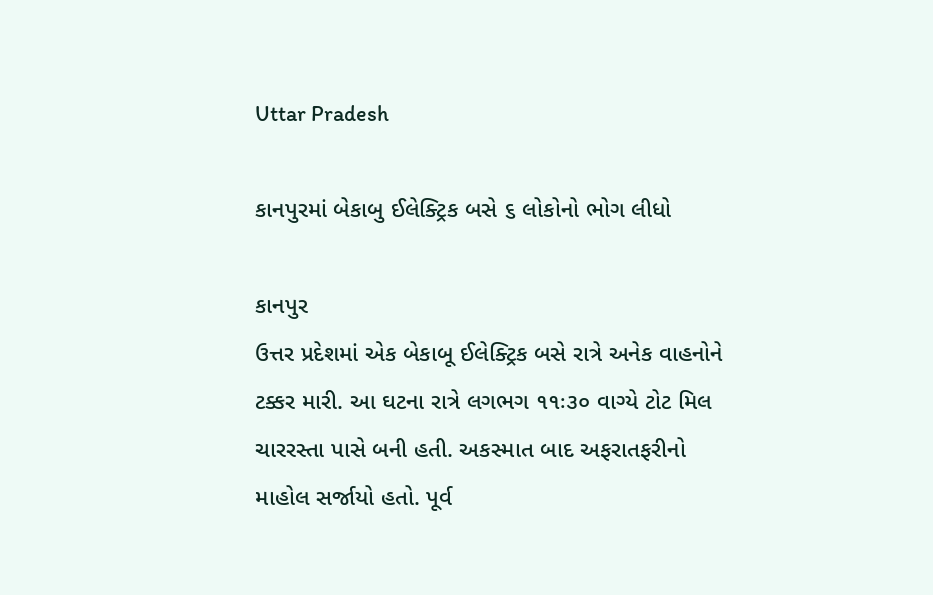Uttar Pradesh

કાનપુરમાં બેકાબુ ઈલેક્ટ્રિક બસે ૬ લોકોનો ભોગ લીધો

કાનપુર
ઉત્તર પ્રદેશમાં એક બેકાબૂ ઈલેક્ટ્રિક બસે રાત્રે અનેક વાહનોને ટક્કર મારી. આ ઘટના રાત્રે લગભગ ૧૧ઃ૩૦ વાગ્યે ટોટ મિલ ચારરસ્તા પાસે બની હતી. અકસ્માત બાદ અફરાતફરીનો માહોલ સર્જાયો હતો. પૂર્વ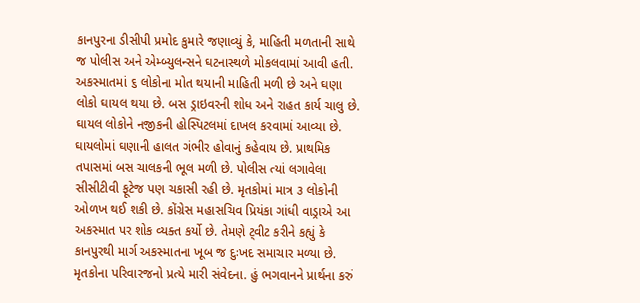કાનપુરના ડીસીપી પ્રમોદ કુમારે જણાવ્યું કે, માહિતી મળતાની સાથે જ પોલીસ અને એમ્બ્યુલન્સને ઘટનાસ્થળે મોકલવામાં આવી હતી. અકસ્માતમાં ૬ લોકોના મોત થયાની માહિતી મળી છે અને ઘણા લોકો ઘાયલ થયા છે. બસ ડ્રાઇવરની શોધ અને રાહત કાર્ય ચાલુ છે. ઘાયલ લોકોને નજીકની હોસ્પિટલમાં દાખલ કરવામાં આવ્યા છે. ઘાયલોમાં ઘણાની હાલત ગંભીર હોવાનું કહેવાય છે. પ્રાથમિક તપાસમાં બસ ચાલકની ભૂલ મળી છે. પોલીસ ત્યાં લગાવેલા સીસીટીવી ફૂટેજ પણ ચકાસી રહી છે. મૃતકોમાં માત્ર ૩ લોકોની ઓળખ થઈ શકી છે. કોંગ્રેસ મહાસચિવ પ્રિયંકા ગાંધી વાડ્રાએ આ અકસ્માત પર શોક વ્યક્ત કર્યો છે. તેમણે ટ્‌વીટ કરીને કહ્યું કે કાનપુરથી માર્ગ અકસ્માતના ખૂબ જ દુઃખદ સમાચાર મળ્યા છે. મૃતકોના પરિવારજનો પ્રત્યે મારી સંવેદના. હું ભગવાનને પ્રાર્થના કરું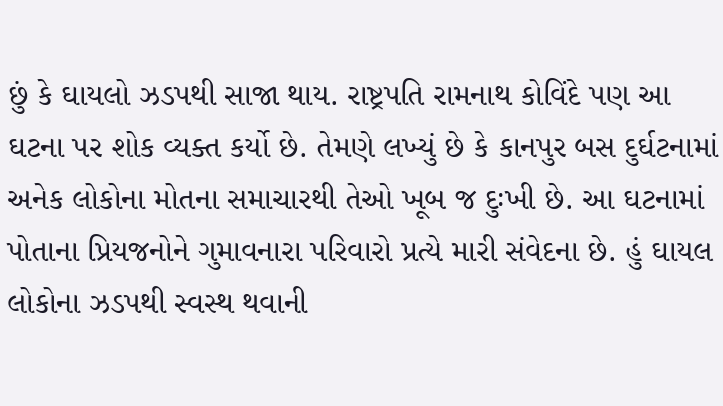છું કે ઘાયલો ઝડપથી સાજા થાય. રાષ્ટ્રપતિ રામનાથ કોવિંદે પણ આ ઘટના પર શોક વ્યક્ત કર્યો છે. તેમણે લખ્યું છે કે કાનપુર બસ દુર્ઘટનામાં અનેક લોકોના મોતના સમાચારથી તેઓ ખૂબ જ દુઃખી છે. આ ઘટનામાં પોતાના પ્રિયજનોને ગુમાવનારા પરિવારો પ્રત્યે મારી સંવેદના છે. હું ઘાયલ લોકોના ઝડપથી સ્વસ્થ થવાની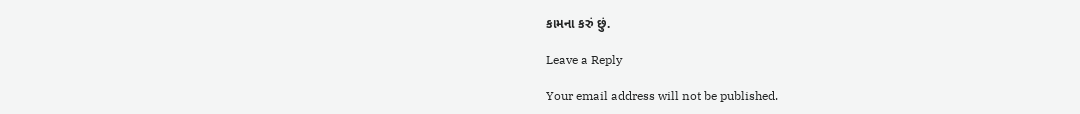કામના કરું છું.

Leave a Reply

Your email address will not be published.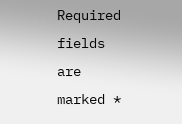Required fields are marked *